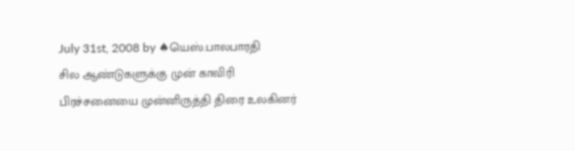July 31st, 2008 by ♠யெஸ்.பாலபாரதி
சில ஆண்டுகளுக்கு முன் காவிரி பிரச்சனையை முன்னிருத்தி திரை உலகினர்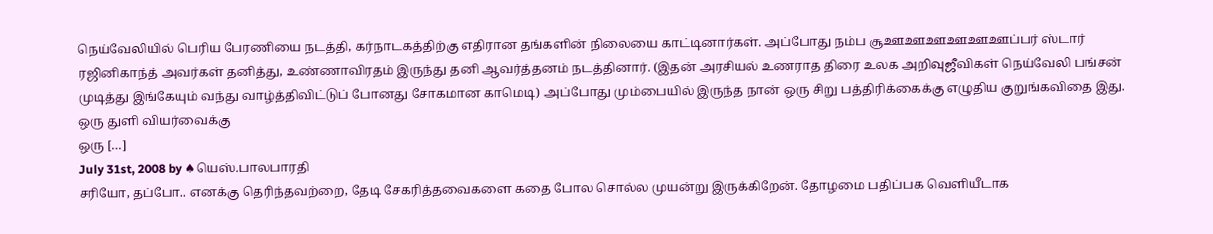நெய்வேலியில் பெரிய பேரணியை நடத்தி, கர்நாடகத்திற்கு எதிரான தங்களின் நிலையை காட்டினார்கள். அப்போது நம்ப சூஊஊஊஊஊஊப்பர் ஸ்டார் ரஜினிகாந்த் அவர்கள் தனித்து, உண்ணாவிரதம் இருந்து தனி ஆவர்த்தனம் நடத்தினார். (இதன் அரசியல் உணராத திரை உலக அறிவுஜீவிகள் நெய்வேலி பங்சன் முடித்து இங்கேயும் வந்து வாழ்த்திவிட்டுப் போனது சோகமான காமெடி) அப்போது மும்பையில் இருந்த நான் ஒரு சிறு பத்திரிக்கைக்கு எழுதிய குறுங்கவிதை இது.
ஒரு துளி வியர்வைக்கு
ஒரு […]
July 31st, 2008 by ♠யெஸ்.பாலபாரதி
சரியோ, தப்போ.. எனக்கு தெரிந்தவற்றை, தேடி சேகரித்தவைகளை கதை போல சொல்ல முயன்று இருக்கிறேன். தோழமை பதிப்பக வெளியீடாக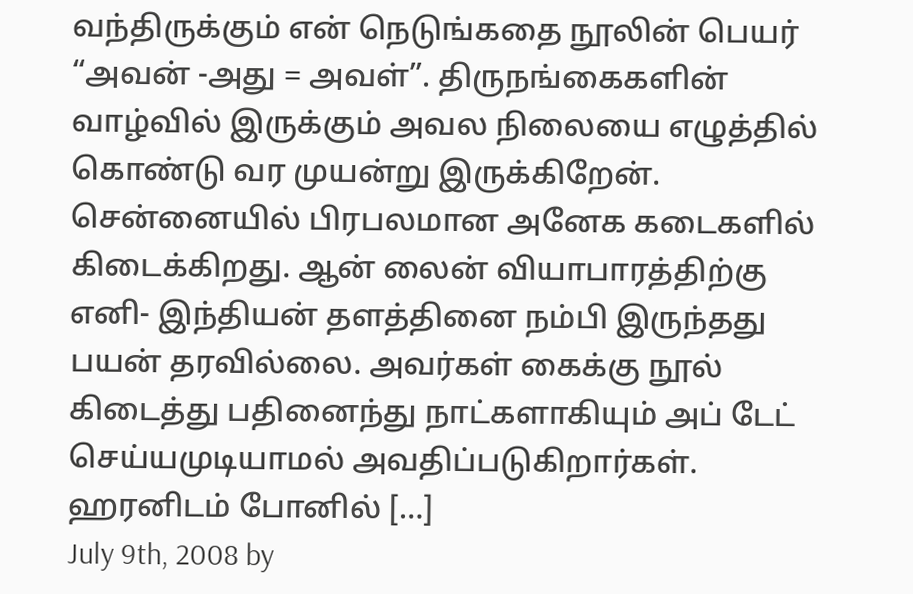வந்திருக்கும் என் நெடுங்கதை நூலின் பெயர் “அவன் -அது = அவள்”. திருநங்கைகளின் வாழ்வில் இருக்கும் அவல நிலையை எழுத்தில் கொண்டு வர முயன்று இருக்கிறேன். சென்னையில் பிரபலமான அனேக கடைகளில் கிடைக்கிறது. ஆன் லைன் வியாபாரத்திற்கு எனி- இந்தியன் தளத்தினை நம்பி இருந்தது பயன் தரவில்லை. அவர்கள் கைக்கு நூல் கிடைத்து பதினைந்து நாட்களாகியும் அப் டேட் செய்யமுடியாமல் அவதிப்படுகிறார்கள். ஹரனிடம் போனில் […]
July 9th, 2008 by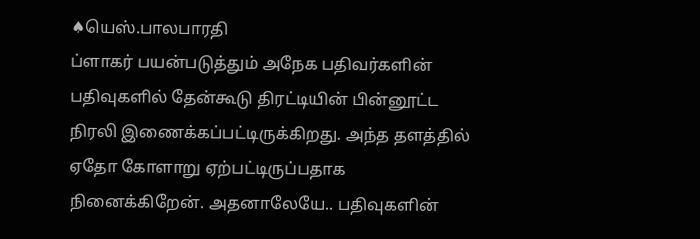♠யெஸ்.பாலபாரதி
ப்ளாகர் பயன்படுத்தும் அநேக பதிவர்களின் பதிவுகளில் தேன்கூடு திரட்டியின் பின்னூட்ட நிரலி இணைக்கப்பட்டிருக்கிறது. அந்த தளத்தில் ஏதோ கோளாறு ஏற்பட்டிருப்பதாக நினைக்கிறேன். அதனாலேயே.. பதிவுகளின்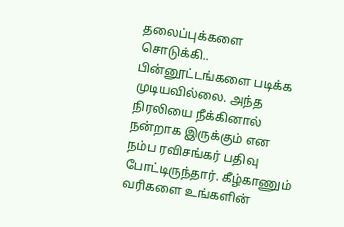தலைப்புக்களை சொடுக்கி.. பின்னூட்டங்களை படிக்க முடியவில்லை. அந்த நிரலியை நீக்கினால் நன்றாக இருக்கும் என நம்ப ரவிசங்கர் பதிவு போட்டிருந்தார். கீழ்காணும் வரிகளை உங்களின்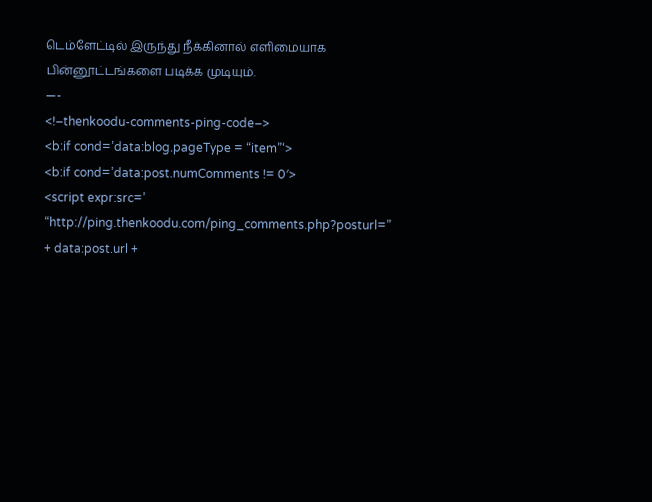டெம்ளேட்டில் இருந்து நீக்கினால் எளிமையாக பின்னூட்டங்களை படிக்க முடியும்.
—-
<!–thenkoodu-comments-ping-code–>
<b:if cond=’data:blog.pageType = “item”‘>
<b:if cond=’data:post.numComments != 0′>
<script expr:src=’ “http://ping.thenkoodu.com/ping_comments.php?posturl=” + data:post.url +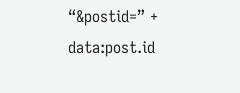“&postid=” + data:post.id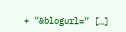+ “&blogurl=” […]